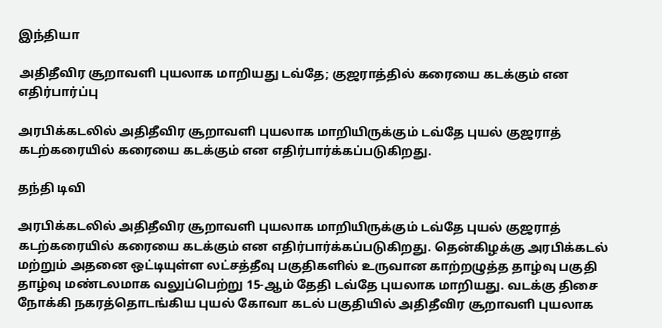இந்தியா

அதிதீவிர சூறாவளி புயலாக மாறியது டவ்தே; குஜராத்தில் கரையை கடக்கும் என எதிர்பார்ப்பு

அரபிக்கடலில் அதிதீவிர சூறாவளி புயலாக மாறியிருக்கும் டவ்தே புயல் குஜராத் கடற்கரையில் கரையை கடக்கும் என எதிர்பார்க்கப்படுகிறது.

தந்தி டிவி

அரபிக்கடலில் அதிதீவிர சூறாவளி புயலாக மாறியிருக்கும் டவ்தே புயல் குஜராத் கடற்கரையில் கரையை கடக்கும் என எதிர்பார்க்கப்படுகிறது. தென்கிழக்கு அரபிக்கடல் மற்றும் அதனை ஒட்டியுள்ள லட்சத்தீவு பகுதிகளில் உருவான காற்றழுத்த தாழ்வு பகுதி தாழ்வு மண்டலமாக வலுப்பெற்று 15-ஆம் தேதி டவ்தே புயலாக மாறியது. வடக்கு திசை நோக்கி நகரத்தொடங்கிய புயல் கோவா கடல் பகுதியில் அதிதீவிர சூறாவளி புயலாக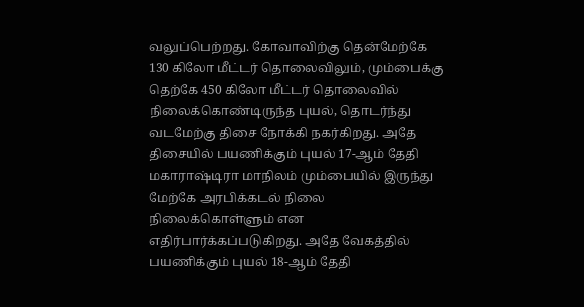வலுப்பெற்றது. கோவாவிற்கு தென்மேற்கே 130 கிலோ மீட்டர் தொலைவிலும், மும்பைக்கு தெற்கே 450 கிலோ மீட்டர் தொலைவில் நிலைக்கொண்டிருந்த புயல், தொடர்ந்து வடமேற்கு திசை நோக்கி நகர்கிறது. அதே திசையில் பயணிக்கும் புயல் 17-ஆம் தேதி மகாராஷ்டிரா மாநிலம் மும்பையில் இருந்து மேற்கே அரபிக்கடல் நிலை நிலைக்கொள்ளும் என எதிர்பார்க்கப்படுகிறது. அதே வேகத்தில் பயணிக்கும் புயல் 18-ஆம் தேதி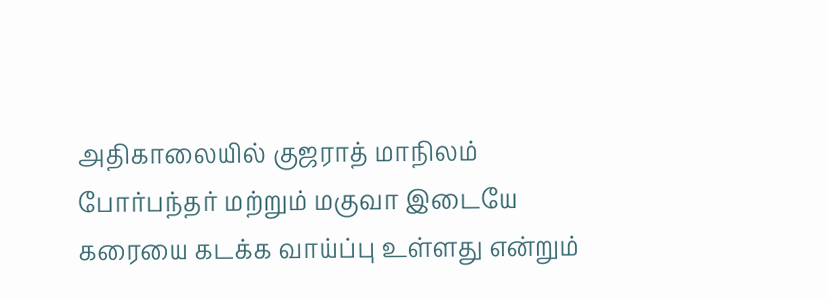அதிகாலையில் குஜராத் மாநிலம் போர்பந்தர் மற்றும் மகுவா இடையே கரையை கடக்க வாய்ப்பு உள்ளது என்றும்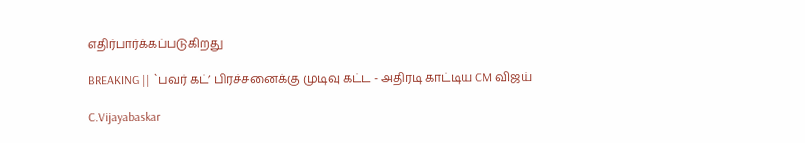எதிர்பார்க்கப்படுகிறது

BREAKING || `பவர் கட்’ பிரச்சனைக்கு முடிவு கட்ட - அதிரடி காட்டிய CM விஜய்

C.Vijayabaskar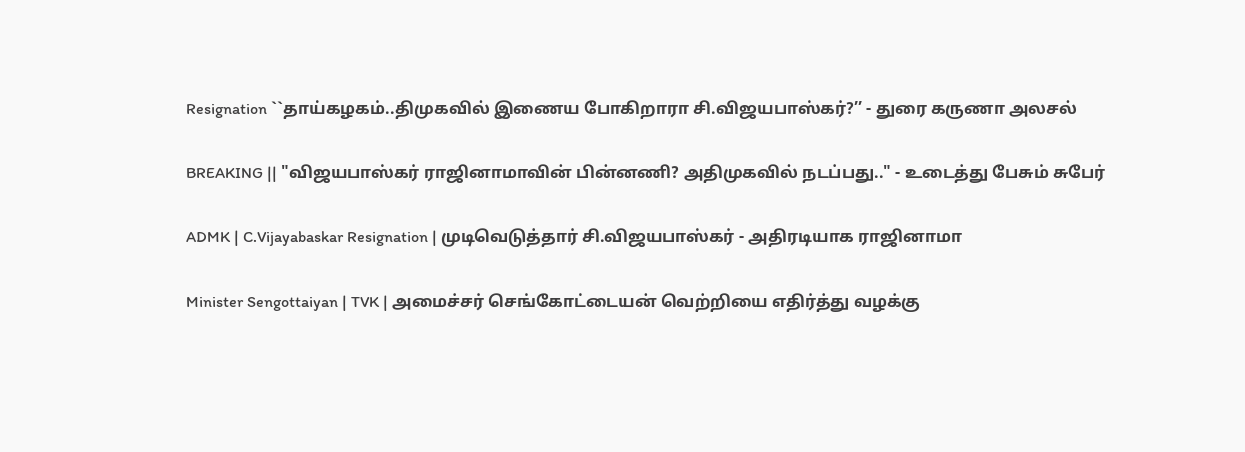Resignation ``தாய்கழகம்..திமுகவில் இணைய போகிறாரா சி.விஜயபாஸ்கர்?’’ - துரை கருணா அலசல்

BREAKING || "விஜயபாஸ்கர் ராஜினாமாவின் பின்னணி? அதிமுகவில் நடப்பது.." - உடைத்து பேசும் சுபேர்

ADMK | C.Vijayabaskar Resignation | முடிவெடுத்தார் சி.விஜயபாஸ்கர் - அதிரடியாக ராஜினாமா

Minister Sengottaiyan | TVK | அமைச்சர் செங்கோட்டையன் வெற்றியை எதிர்த்து வழக்கு